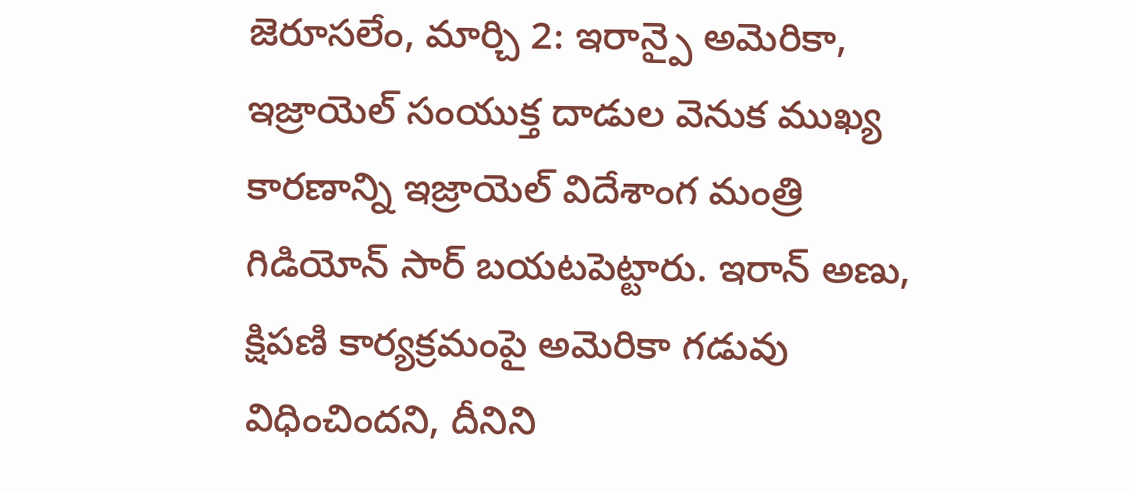జెరూసలేం, మార్చి 2: ఇరాన్పై అమెరికా, ఇజ్రాయెల్ సంయుక్త దాడుల వెనుక ముఖ్య కారణాన్ని ఇజ్రాయెల్ విదేశాంగ మంత్రి గిడియోన్ సార్ బయటపెట్టారు. ఇరాన్ అణు, క్షిపణి కార్యక్రమంపై అమెరికా గడువు విధించిందని, దీనిని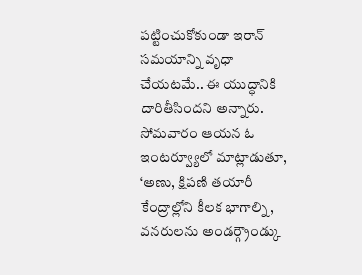పట్టించుకోకుండా ఇరాన్ సమయాన్ని వృధా చేయటమే.. ఈ యుద్ధానికి దారితీసిందని అన్నారు. సోమవారం ఆయన ఓ ఇంటర్వ్యూలో మాట్లాడుతూ, ‘అణు, క్షిపణి తయారీ కేంద్రాల్లోని కీలక భాగాల్ని, వనరులను అండర్గ్రౌండ్కు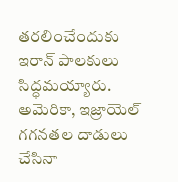తరలించేందుకు ఇరాన్ పాలకులు సిద్ధమయ్యారు. అమెరికా, ఇజ్రాయెల్ గగనతల దాడులు చేసినా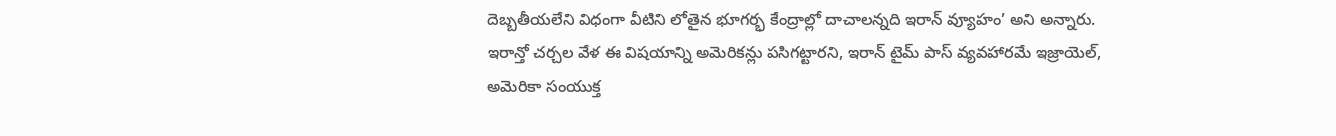దెబ్బతీయలేని విధంగా వీటిని లోతైన భూగర్భ కేంద్రాల్లో దాచాలన్నది ఇరాన్ వ్యూహం’ అని అన్నారు. ఇరాన్తో చర్చల వేళ ఈ విషయాన్ని అమెరికన్లు పసిగట్టారని, ఇరాన్ టైమ్ పాస్ వ్యవహారమే ఇజ్రాయెల్, అమెరికా సంయుక్త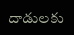దాడులకు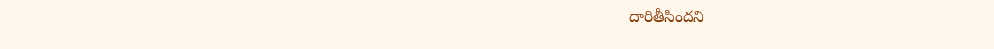దారితీసిందని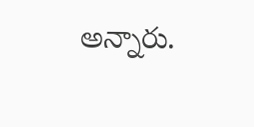అన్నారు.